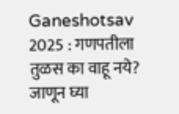Ganeshotsav 2025 : गणपतीला तुळस का वाहू नये? जाणून घ्या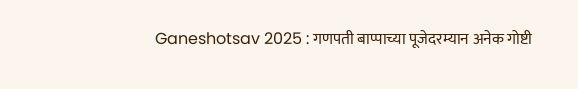Ganeshotsav 2025 : गणपती बाप्पाच्या पूजेदरम्यान अनेक गोष्टी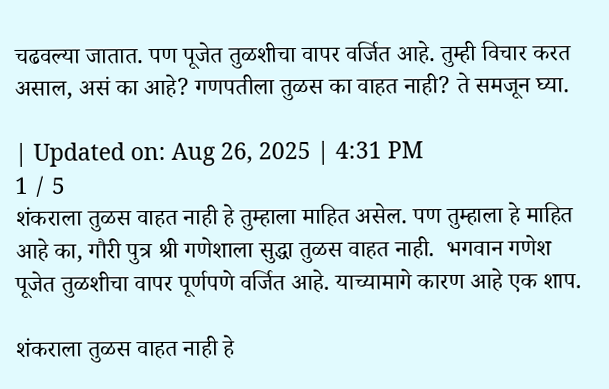चढवल्या जातात. पण पूजेत तुळशीचा वापर वर्जित आहे. तुम्ही विचार करत असाल, असं का आहे? गणपतीला तुळस का वाहत नाही? ते समजून घ्या.

| Updated on: Aug 26, 2025 | 4:31 PM
1 / 5
शंकराला तुळस वाहत नाही हे तुम्हाला माहित असेल. पण तुम्हाला हे माहित आहे का, गौरी पुत्र श्री गणेशाला सुद्धा तुळस वाहत नाही.  भगवान गणेश पूजेत तुळशीचा वापर पूर्णपणे वर्जित आहे. याच्यामागे कारण आहे एक शाप.

शंकराला तुळस वाहत नाही हे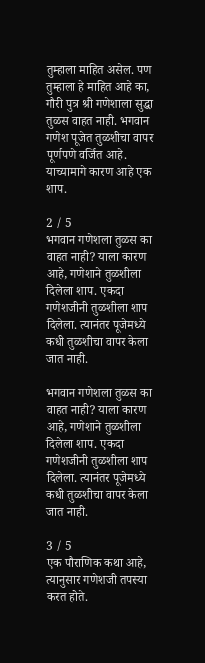तुम्हाला माहित असेल. पण तुम्हाला हे माहित आहे का, गौरी पुत्र श्री गणेशाला सुद्धा तुळस वाहत नाही. भगवान गणेश पूजेत तुळशीचा वापर पूर्णपणे वर्जित आहे. याच्यामागे कारण आहे एक शाप.

2 / 5
भगवान गणेशला तुळस का वाहत नाही? याला कारण आहे, गणेशाने तुळशीला दिलेला शाप. एकदा गणेशजीनी तुळशीला शाप दिलेला. त्यानंतर पूजेमध्ये कधी तुळशीचा वापर केला जात नाही.

भगवान गणेशला तुळस का वाहत नाही? याला कारण आहे, गणेशाने तुळशीला दिलेला शाप. एकदा गणेशजीनी तुळशीला शाप दिलेला. त्यानंतर पूजेमध्ये कधी तुळशीचा वापर केला जात नाही.

3 / 5
एक पौराणिक कथा आहे, त्यानुसार गणेशजी तपस्या करत होते.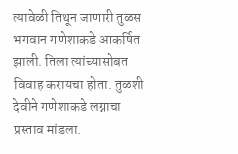त्यावेळी तिथून जाणारी तुळस भगवान गणेशाकडे आकर्षित झाली. तिला त्यांच्यासोबत विवाह करायचा होता. तुळशी देवीने गणेशाकडे लग्नाचा प्रस्ताव मांडला.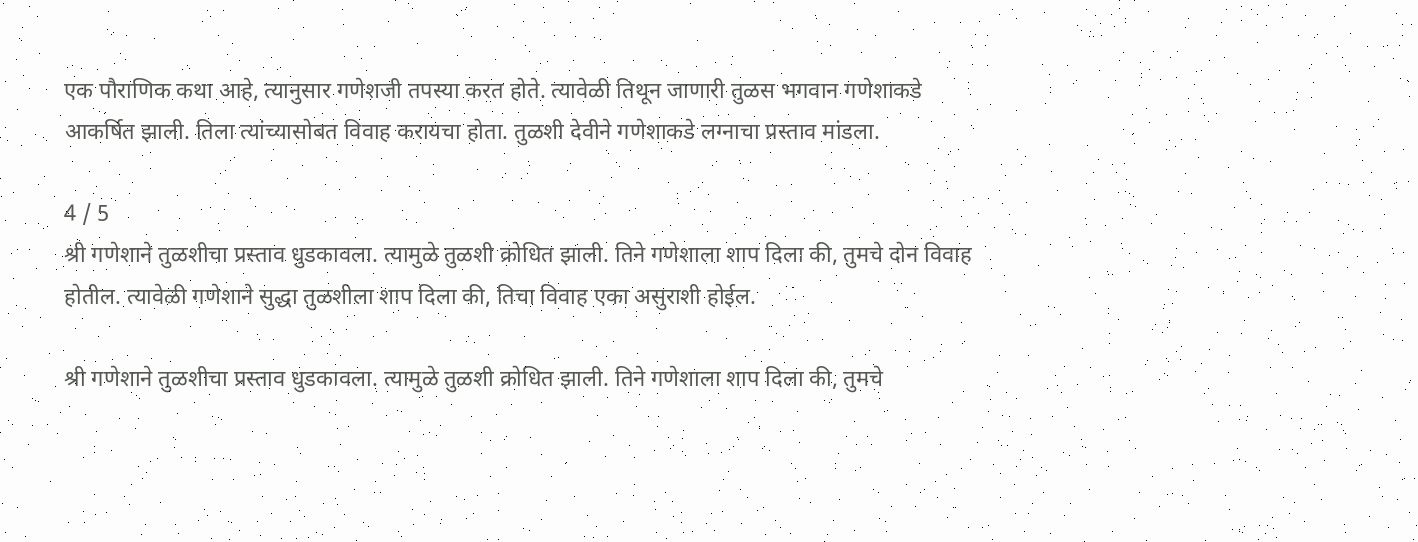एक पौराणिक कथा आहे, त्यानुसार गणेशजी तपस्या करत होते. त्यावेळी तिथून जाणारी तुळस भगवान गणेशाकडे आकर्षित झाली. तिला त्यांच्यासोबत विवाह करायचा होता. तुळशी देवीने गणेशाकडे लग्नाचा प्रस्ताव मांडला.

4 / 5
श्री गणेशाने तुळशीचा प्रस्ताव धुडकावला. त्यामुळे तुळशी क्रोधित झाली. तिने गणेशाला शाप दिला की, तुमचे दोन विवाह होतील. त्यावेळी गणेशाने सुद्धा तुळशीला शाप दिला की, तिचा विवाह एका असुराशी होईल.

श्री गणेशाने तुळशीचा प्रस्ताव धुडकावला. त्यामुळे तुळशी क्रोधित झाली. तिने गणेशाला शाप दिला की, तुमचे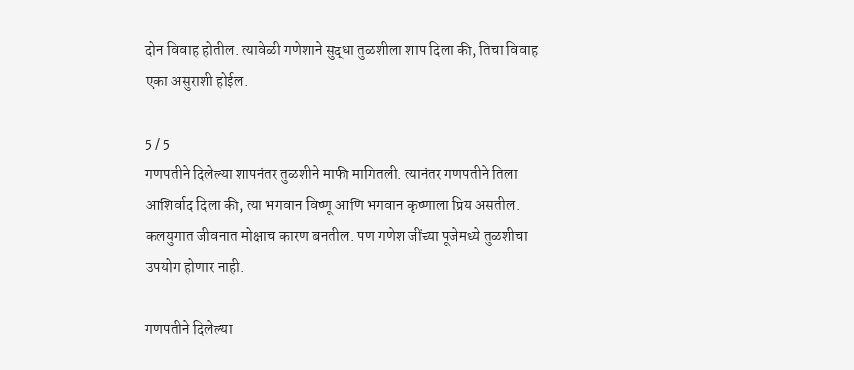दोन विवाह होतील. त्यावेळी गणेशाने सुद्धा तुळशीला शाप दिला की, तिचा विवाह एका असुराशी होईल.

5 / 5
गणपतीने दिलेल्या शापनंतर तुळशीने माफी मागितली. त्यानंतर गणपतीने तिला आशिर्वाद दिला की, त्या भगवान विष्णू आणि भगवान कृष्णाला प्रिय असतील. कलयुगात जीवनात मोक्षाच कारण बनतील. पण गणेश जींच्या पूजेमध्ये तुळशीचा उपयोग होणार नाही.

गणपतीने दिलेल्या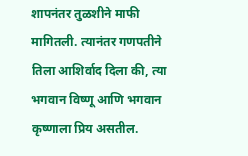शापनंतर तुळशीने माफी मागितली. त्यानंतर गणपतीने तिला आशिर्वाद दिला की, त्या भगवान विष्णू आणि भगवान कृष्णाला प्रिय असतील.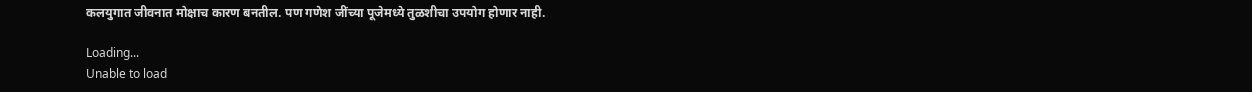कलयुगात जीवनात मोक्षाच कारण बनतील. पण गणेश जींच्या पूजेमध्ये तुळशीचा उपयोग होणार नाही.

Loading...
Unable to load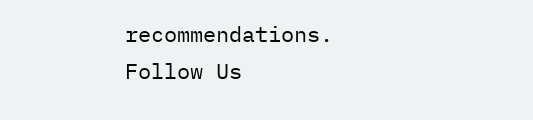recommendations.
Follow Us